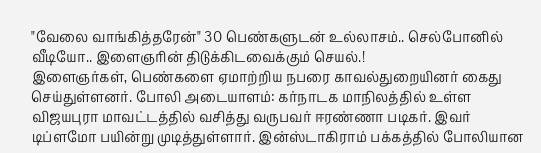"வேலை வாங்கித்தரேன்" 30 பெண்களுடன் உல்லாசம்.. செல்போனில் வீடியோ.. இளைஞரின் திடுக்கிடவைக்கும் செயல்.!
இளைஞர்கள், பெண்களை ஏமாற்றிய நபரை காவல்துறையினர் கைது செய்துள்ளனர். போலி அடையாளம்: கர்நாடக மாநிலத்தில் உள்ள விஜயபுரா மாவட்டத்தில் வசித்து வருபவர் ஈரண்ணா படிகர். இவர் டிப்ளமோ பயின்று முடித்துள்ளார். இன்ஸ்டாகிராம் பக்கத்தில் போலியான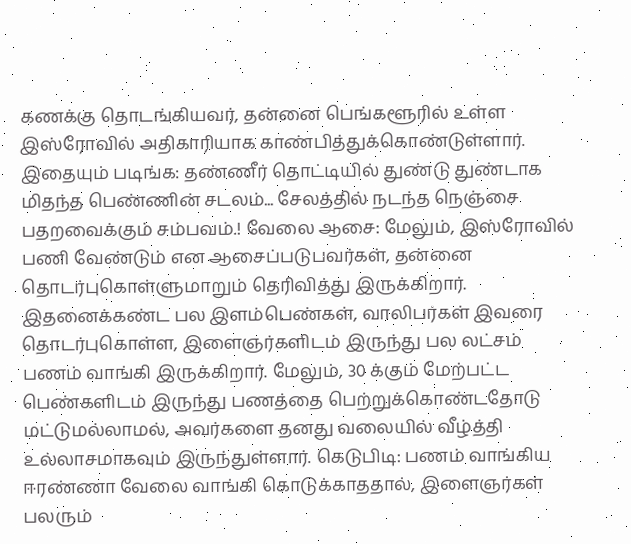கணக்கு தொடங்கியவர், தன்னை பெங்களூரில் உள்ள இஸ்ரோவில் அதிகாரியாக காண்பித்துக்கொண்டுள்ளார். இதையும் படிங்க: தண்ணீர் தொட்டியில் துண்டு துண்டாக மிதந்த பெண்ணின் சடலம்... சேலத்தில் நடந்த நெஞ்சை பதறவைக்கும் சம்பவம்.! வேலை ஆசை: மேலும், இஸ்ரோவில் பணி வேண்டும் என ஆசைப்படுபவர்கள், தன்னை தொடர்புகொள்ளுமாறும் தெரிவித்து இருக்கிறார். இதனைக்கண்ட பல இளம்பெண்கள், வாலிபர்கள் இவரை தொடர்புகொள்ள, இளைஞர்களிடம் இருந்து பல லட்சம் பணம் வாங்கி இருக்கிறார். மேலும், 30 க்கும் மேற்பட்ட பெண்களிடம் இருந்து பணத்தை பெற்றுக்கொண்டதோடு மட்டுமல்லாமல், அவர்களை தனது வலையில் வீழ்த்தி உல்லாசமாகவும் இருந்துள்ளார். கெடுபிடி: பணம் வாங்கிய ஈரண்ணா வேலை வாங்கி கொடுக்காததால், இளைஞர்கள் பலரும்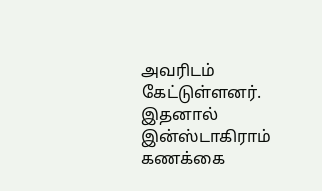அவரிடம் கேட்டுள்ளனர். இதனால் இன்ஸ்டாகிராம் கணக்கை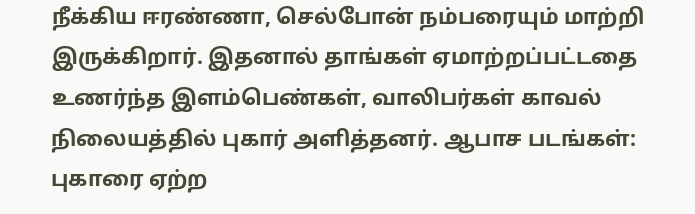நீக்கிய ஈரண்ணா, செல்போன் நம்பரையும் மாற்றி இருக்கிறார். இதனால் தாங்கள் ஏமாற்றப்பட்டதை உணர்ந்த இளம்பெண்கள், வாலிபர்கள் காவல் நிலையத்தில் புகார் அளித்தனர். ஆபாச படங்கள்: புகாரை ஏற்ற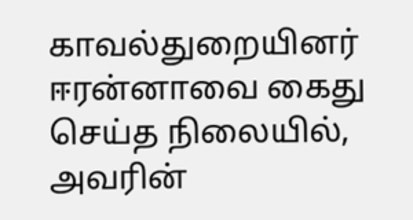காவல்துறையினர் ஈரன்னாவை கைது செய்த நிலையில், அவரின்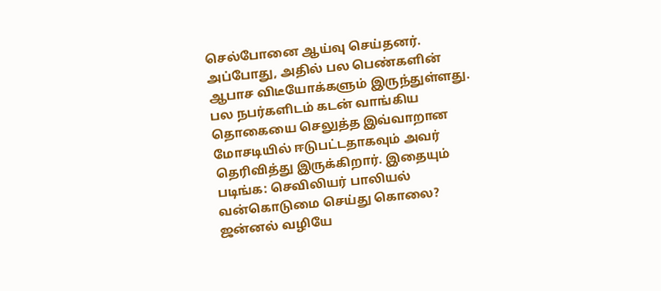செல்போனை ஆய்வு செய்தனர். அப்போது, அதில் பல பெண்களின் ஆபாச விடீயோக்களும் இருந்துள்ளது. பல நபர்களிடம் கடன் வாங்கிய தொகையை செலுத்த இவ்வாறான மோசடியில் ஈடுபட்டதாகவும் அவர் தெரிவித்து இருக்கிறார். இதையும் படிங்க: செவிலியர் பாலியல் வன்கொடுமை செய்து கொலை? ஜன்னல் வழியே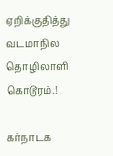ஏறிக்குதித்து வடமாநில தொழிலாளி கொடூரம்.!

கர்நாடக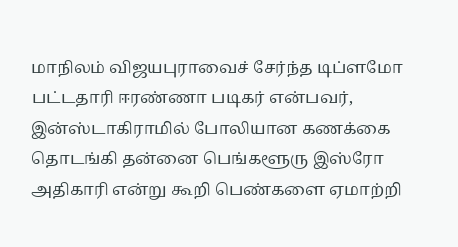மாநிலம் விஜயபுராவைச் சேர்ந்த டிப்ளமோ பட்டதாரி ஈரண்ணா படிகர் என்பவர், இன்ஸ்டாகிராமில் போலியான கணக்கை தொடங்கி தன்னை பெங்களூரு இஸ்ரோ அதிகாரி என்று கூறி பெண்களை ஏமாற்றி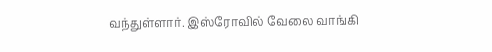வந்துள்ளார். இஸ்ரோவில் வேலை வாங்கி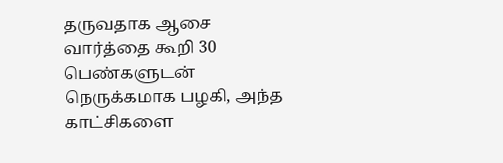தருவதாக ஆசை வார்த்தை கூறி 30 பெண்களுடன் நெருக்கமாக பழகி, அந்த காட்சிகளை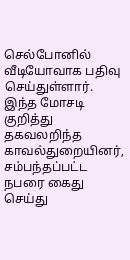செல்போனில் வீடியோவாக பதிவு செய்துள்ளார்.
இந்த மோசடி குறித்து தகவலறிந்த காவல்துறையினர், சம்பந்தப்பட்ட நபரை கைது செய்து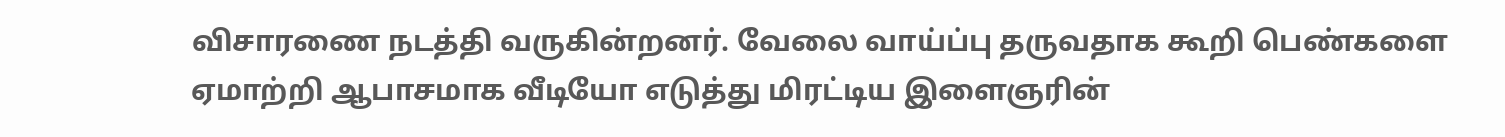விசாரணை நடத்தி வருகின்றனர். வேலை வாய்ப்பு தருவதாக கூறி பெண்களை ஏமாற்றி ஆபாசமாக வீடியோ எடுத்து மிரட்டிய இளைஞரின்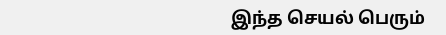இந்த செயல் பெரும்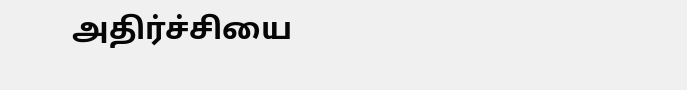அதிர்ச்சியை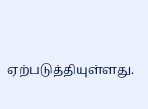ஏற்படுத்தியுள்ளது.